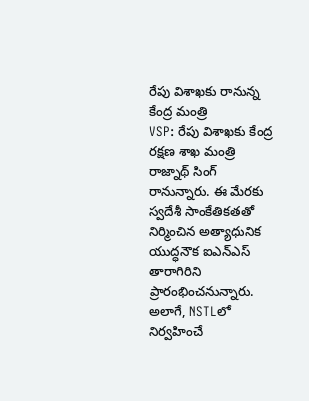రేపు విశాఖకు రానున్న కేంద్ర మంత్రి
VSP: రేపు విశాఖకు కేంద్ర రక్షణ శాఖ మంత్రి రాజ్నాథ్ సింగ్ రానున్నారు. ఈ మేరకు స్వదేశీ సాంకేతికతతో నిర్మించిన అత్యాధునిక యుద్ధనౌక ఐఎన్ఎస్ తారాగిరిని ప్రారంభించనున్నారు. అలాగే, NSTLలో నిర్వహించే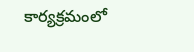కార్యక్రమంలో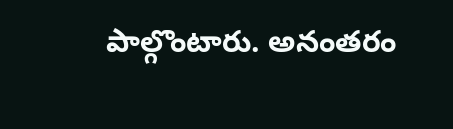పాల్గొంటారు. అనంతరం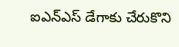ఐఎన్ఎస్ డేగాకు చేరుకొని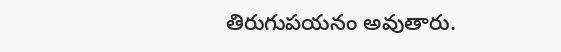తిరుగుపయనం అవుతారు.